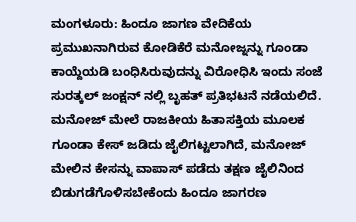ಮಂಗಳೂರು: ಹಿಂದೂ ಜಾಗಣ ವೇದಿಕೆಯ ಪ್ರಮುಖನಾಗಿರುವ ಕೋಡಿಕೆರೆ ಮನೋಜ್ನನ್ನು ಗೂಂಡಾ ಕಾಯ್ದೆಯಡಿ ಬಂಧಿಸಿರುವುದನ್ನು ವಿರೋಧಿಸಿ ಇಂದು ಸಂಜೆ ಸುರತ್ಕಲ್ ಜಂಕ್ಷನ್ ನಲ್ಲಿ ಬೃಹತ್ ಪ್ರತಿಭಟನೆ ನಡೆಯಲಿದೆ.
ಮನೋಜ್ ಮೇಲೆ ರಾಜಕೀಯ ಹಿತಾಸಕ್ತಿಯ ಮೂಲಕ ಗೂಂಡಾ ಕೇಸ್ ಜಡಿದು ಜೈಲಿಗಟ್ಟಲಾಗಿದೆ, ಮನೋಜ್ ಮೇಲಿನ ಕೇಸನ್ನು ವಾಪಾಸ್ ಪಡೆದು ತಕ್ಷಣ ಜೈಲಿನಿಂದ ಬಿಡುಗಡೆಗೊಳಿಸಬೇಕೆಂದು ಹಿಂದೂ ಜಾಗರಣ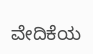ವೇದಿಕೆಯ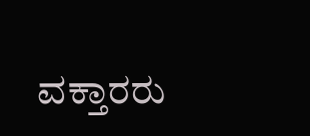ವಕ್ತಾರರು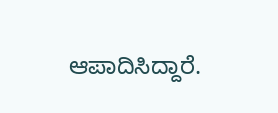ಆಪಾದಿಸಿದ್ದಾರೆ.